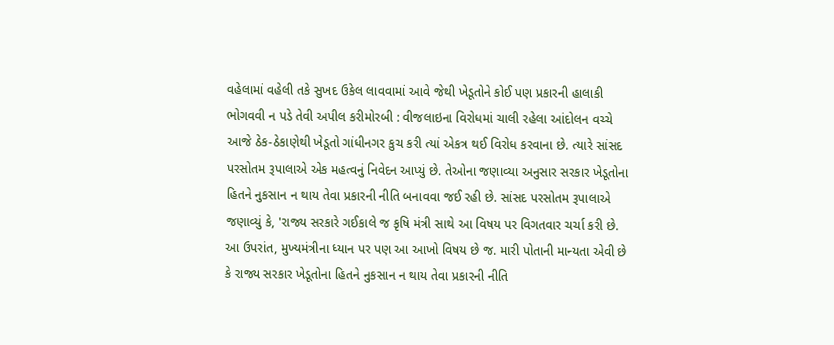વહેલામાં વહેલી તકે સુખદ ઉકેલ લાવવામાં આવે જેથી ખેડૂતોને કોઈ પણ પ્રકારની હાલાકી ભોગવવી ન પડે તેવી અપીલ કરીમોરબી : વીજલાઇના વિરોધમાં ચાલી રહેલા આંદોલન વચ્ચે આજે ઠેક-ઠેકાણેથી ખેડૂતો ગાંધીનગર કુચ કરી ત્યાં એકત્ર થઈ વિરોધ કરવાના છે. ત્યારે સાંસદ પરસોતમ રૂપાલાએ એક મહત્વનું નિવેદન આપ્યું છે. તેઓના જણાવ્યા અનુસાર સરકાર ખેડૂતોના હિતને નુકસાન ન થાય તેવા પ્રકારની નીતિ બનાવવા જઈ રહી છે. સાંસદ પરસોતમ રૂપાલાએ જણાવ્યું કે, 'રાજ્ય સરકારે ગઈકાલે જ કૃષિ મંત્રી સાથે આ વિષય પર વિગતવાર ચર્ચા કરી છે. આ ઉપરાંત, મુખ્યમંત્રીના ધ્યાન પર પણ આ આખો વિષય છે જ. મારી પોતાની માન્યતા એવી છે કે રાજ્ય સરકાર ખેડૂતોના હિતને નુકસાન ન થાય તેવા પ્રકારની નીતિ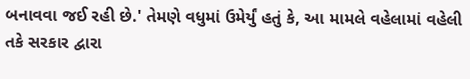બનાવવા જઈ રહી છે.' તેમણે વધુમાં ઉમેર્યું હતું કે, આ મામલે વહેલામાં વહેલી તકે સરકાર દ્વારા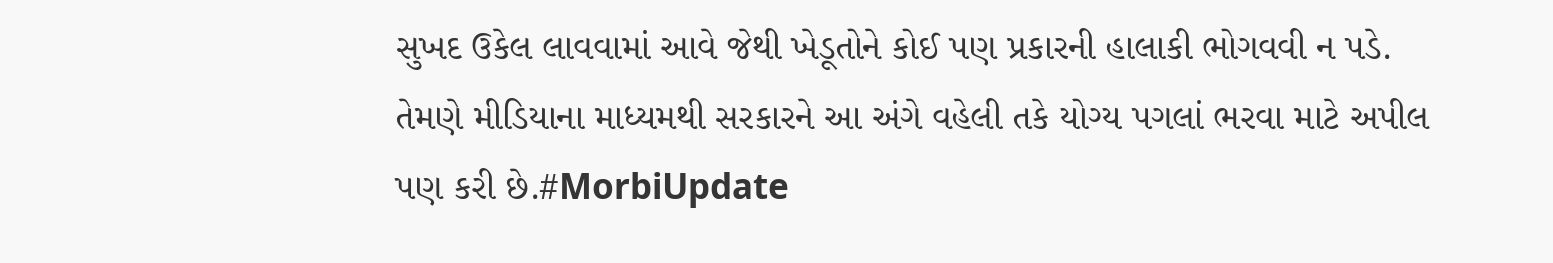સુખદ ઉકેલ લાવવામાં આવે જેથી ખેડૂતોને કોઈ પણ પ્રકારની હાલાકી ભોગવવી ન પડે. તેમણે મીડિયાના માધ્યમથી સરકારને આ અંગે વહેલી તકે યોગ્ય પગલાં ભરવા માટે અપીલ પણ કરી છે.#MorbiUpdate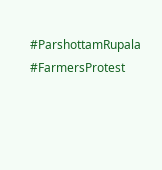#ParshottamRupala #FarmersProtest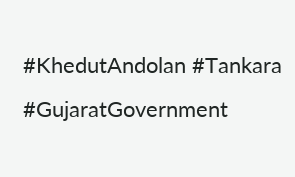#KhedutAndolan #Tankara #GujaratGovernment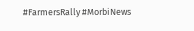#FarmersRally #MorbiNews